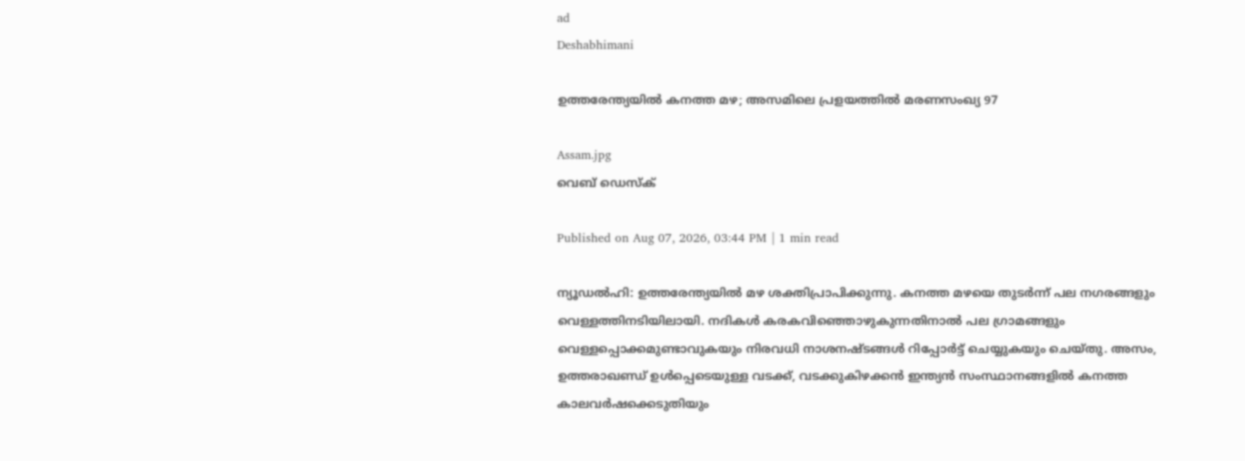ad
Deshabhimani

ഉത്തരേന്ത്യയിൽ കനത്ത മഴ; അസമിലെ പ്രളയത്തിൽ മരണസംഖ്യ 97

Assam.jpg
വെബ് ഡെസ്ക്

Published on Aug 07, 2026, 03:44 PM | 1 min read

ന്യൂഡൽഹി: ഉത്തരേന്ത്യയിൽ മഴ ശക്തിപ്രാപിക്കുന്നു. കനത്ത മഴയെ തുടർന്ന് പല നഗരങ്ങളും വെള്ളത്തിനടിയിലായി. നദികൾ കരകവിഞ്ഞൊഴുകുന്നതിനാൽ പല ഗ്രാമങ്ങളും വെള്ളപ്പൊക്കമുണ്ടാവുകയും നിരവധി നാശനഷ്ടങ്ങൾ റിപ്പോർട്ട് ചെയ്യുകയും ചെയ്തു. അസം, ഉത്തരാഖണ്ഡ് ഉൾപ്പെടെയുള്ള വടക്ക്, വടക്കുകിഴക്കൻ ഇന്ത്യൻ സംസ്ഥാനങ്ങളിൽ കനത്ത കാലവർഷക്കെടുതിയും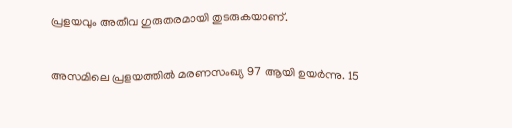പ്രളയവും അതീവ ഗുരുതരമായി തുടരുകയാണ്.


അസമിലെ പ്രളയത്തിൽ മരണസംഖ്യ 97 ആയി ഉയർന്നു. 15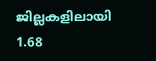ജില്ലകളിലായി 1.68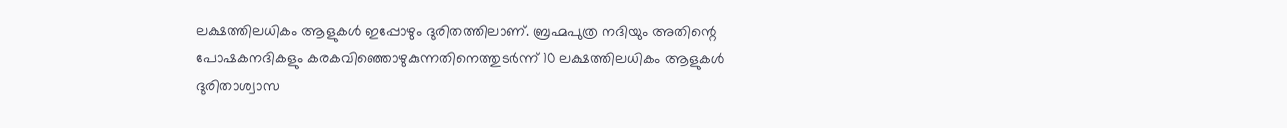ലക്ഷത്തിലധികം ആളുകൾ ഇപ്പോഴും ദുരിതത്തിലാണ്. ബ്രഹ്മപുത്ര നദിയും അതിന്റെ പോഷകനദികളും കരകവിഞ്ഞൊഴുകുന്നതിനെത്തുടർന്ന് 10 ലക്ഷത്തിലധികം ആളുകൾ ദുരിതാശ്വാസ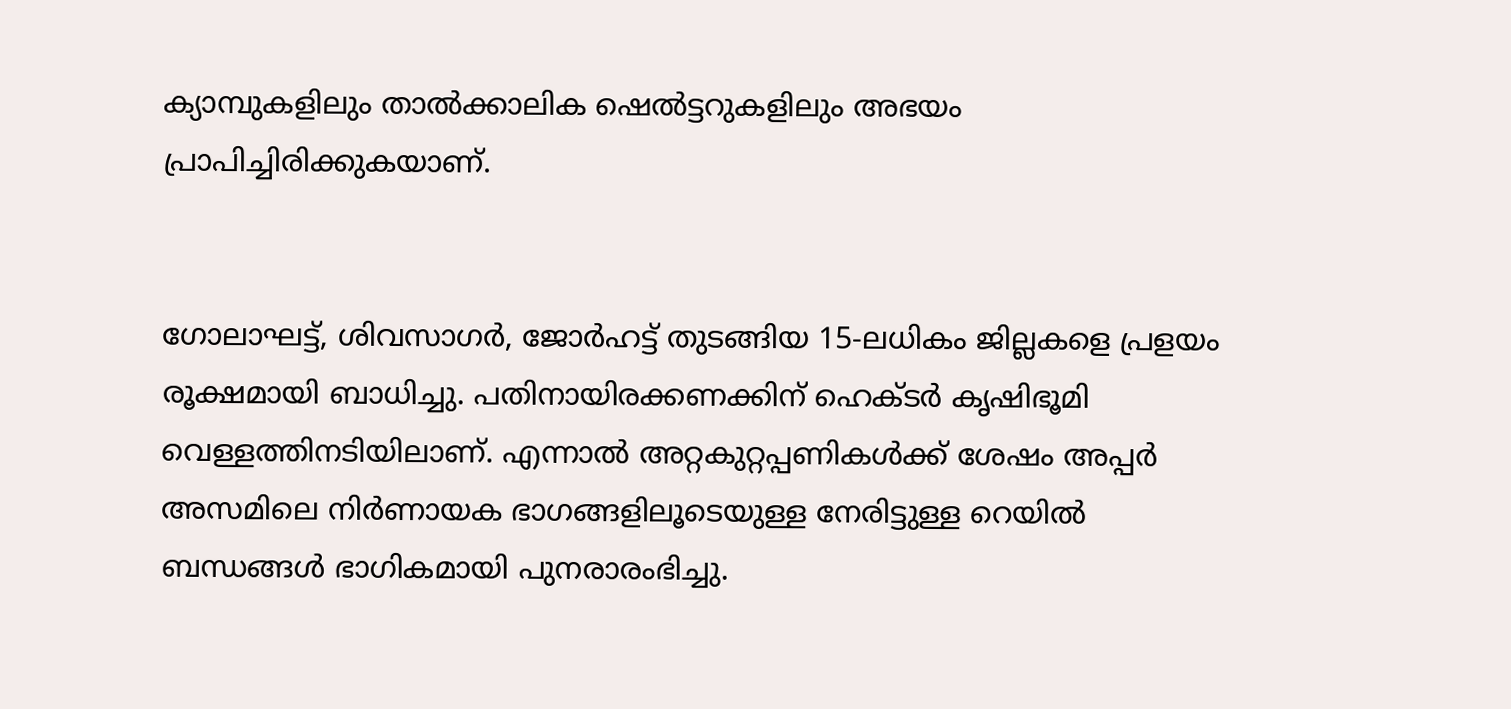ക്യാമ്പുകളിലും താൽക്കാലിക ഷെൽട്ടറുകളിലും അഭയം പ്രാപിച്ചിരിക്കുകയാണ്.


ഗോലാഘട്ട്, ശിവസാഗർ, ജോർഹട്ട് തുടങ്ങിയ 15-ലധികം ജില്ലകളെ പ്രളയം രൂക്ഷമായി ബാധിച്ചു. പതിനായിരക്കണക്കിന് ഹെക്ടർ കൃഷിഭൂമി വെള്ളത്തിനടിയിലാണ്. എന്നാൽ അറ്റകുറ്റപ്പണികൾക്ക് ശേഷം അപ്പർ അസമിലെ നിർണായക ഭാഗങ്ങളിലൂടെയുള്ള നേരിട്ടുള്ള റെയിൽ ബന്ധങ്ങൾ ഭാഗികമായി പുനരാരംഭിച്ചു.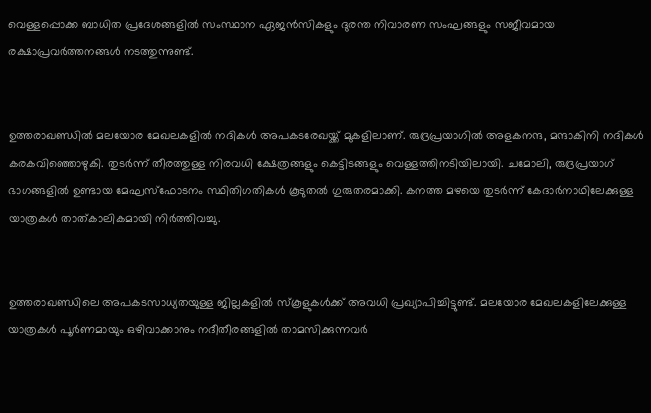വെള്ളപ്പൊക്ക ബാധിത പ്രദേശങ്ങളിൽ സംസ്ഥാന ഏജൻസികളും ദുരന്ത നിവാരണ സംഘങ്ങളും സജീവമായ രക്ഷാപ്രവർത്തനങ്ങൾ നടത്തുന്നുണ്ട്.


ഉത്തരാഖണ്ഡിൽ മലയോര മേഖലകളിൽ നദികൾ അപകടരേഖയ്ക്ക് മുകളിലാണ്. രുദ്രപ്രയാഗിൽ അളകനന്ദ, മന്ദാകിനി നദികൾ കരകവിഞ്ഞൊഴുകി. തുടർന്ന് തീരത്തുള്ള നിരവധി ക്ഷേത്രങ്ങളും കെട്ടിടങ്ങളും വെള്ളത്തിനടിയിലായി. ചമോലി, രുദ്രപ്രയാഗ് ഭാഗങ്ങളിൽ ഉണ്ടായ മേഘസ്ഫോടനം സ്ഥിതിഗതികൾ കൂടുതൽ ഗുരുതരമാക്കി. കനത്ത മഴയെ തുടർന്ന് കേദാർനാഥിലേക്കുള്ള യാത്രകൾ താത്കാലികമായി നിർത്തിവച്ചു.


ഉത്തരാഖണ്ഡിലെ അപകടസാധ്യതയുള്ള ജില്ലകളിൽ സ്കൂളുകൾക്ക് അവധി പ്രഖ്യാപിച്ചിട്ടുണ്ട്. മലയോര മേഖലകളിലേക്കുള്ള യാത്രകൾ പൂർണമായും ഒഴിവാക്കാനും നദീതീരങ്ങളിൽ താമസിക്കുന്നവർ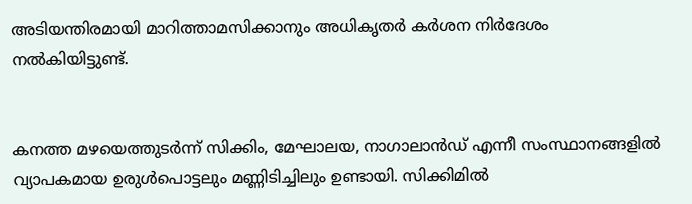അടിയന്തിരമായി മാറിത്താമസിക്കാനും അധികൃതർ കർശന നിർദേശം നൽകിയിട്ടുണ്ട്.


കനത്ത മഴയെത്തുടർന്ന് സിക്കിം, മേഘാലയ, നാഗാലാൻഡ് എന്നീ സംസ്ഥാനങ്ങളിൽ വ്യാപകമായ ഉരുൾപൊട്ടലും മണ്ണിടിച്ചിലും ഉണ്ടായി. സിക്കിമിൽ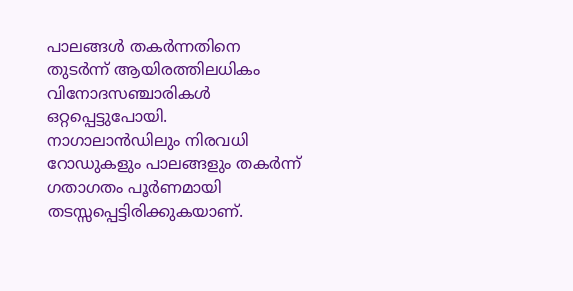പാലങ്ങൾ തകർന്നതിനെ തുടർന്ന് ആയിരത്തിലധികം വിനോദസഞ്ചാരികൾ ഒറ്റപ്പെട്ടുപോയി. നാഗാലാൻഡിലും നിരവധി റോഡുകളും പാലങ്ങളും തകർന്ന് ഗതാഗതം പൂർണമായി തടസ്സപ്പെട്ടിരിക്കുകയാണ്.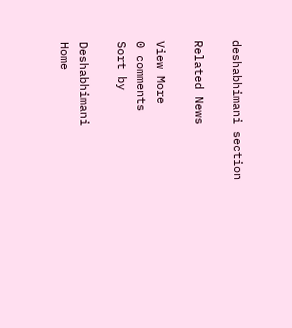deshabhimani section

Related News

View More
0 comments
Sort by

Deshabhimani
Home